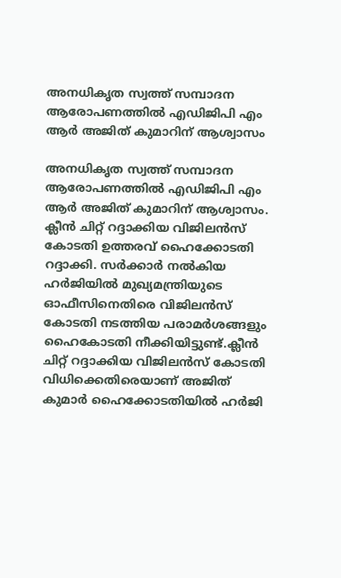അനധികൃത സ്വത്ത് സമ്പാദന ആരോപണത്തില്‍ എഡിജിപി എം ആര്‍ അജിത് കുമാറിന് ആശ്വാസം

അനധികൃത സ്വത്ത് സമ്പാദന ആരോപണത്തില്‍ എഡിജിപി എം ആര്‍ അജിത് കുമാറിന് ആശ്വാസം. ക്ലീന്‍ ചിറ്റ് റദ്ദാക്കിയ വിജിലന്‍സ് കോടതി ഉത്തരവ് ഹൈക്കോടതി റദ്ദാക്കി. സര്‍ക്കാര്‍ നല്‍കിയ ഹര്‍ജിയില്‍ മുഖ്യമന്ത്രിയുടെ ഓഫീസിനെതിരെ വിജിലന്‍സ് കോടതി നടത്തിയ പരാമര്‍ശങ്ങളും ഹൈകോടതി നീക്കിയിട്ടുണ്ട്.ക്ലീന്‍ ചിറ്റ് റദ്ദാക്കിയ വിജിലന്‍സ് കോടതി വിധിക്കെതിരെയാണ് അജിത് കുമാര്‍ ഹൈക്കോടതിയില്‍ ഹര്‍ജി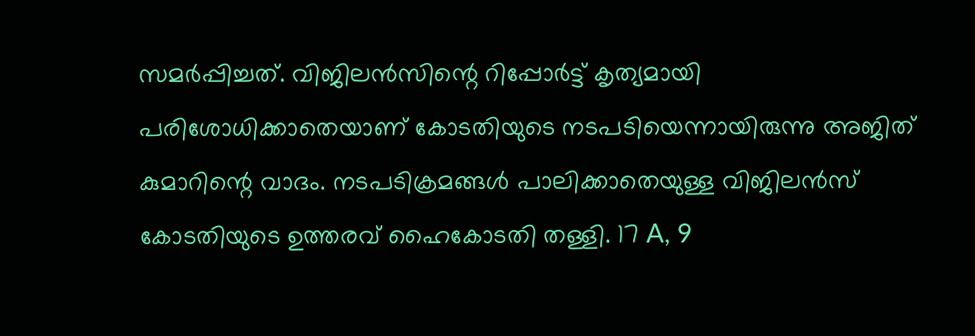സമര്‍പ്പിച്ചത്. വിജിലന്‍സിന്റെ റിപ്പോര്‍ട്ട് കൃത്യമായി പരിശോധിക്കാതെയാണ് കോടതിയുടെ നടപടിയെന്നായിരുന്നു അജിത് കുമാറിന്റെ വാദം. നടപടിക്രമങ്ങള്‍ പാലിക്കാതെയുള്ള വിജിലന്‍സ് കോടതിയുടെ ഉത്തരവ് ഹൈകോടതി തള്ളി. 17 A, 9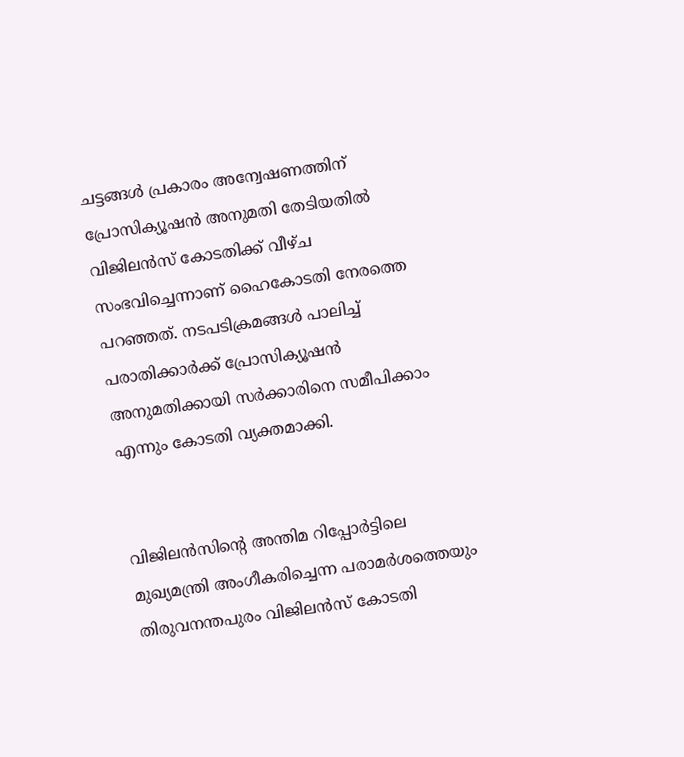ചട്ടങ്ങള്‍ പ്രകാരം അന്വേഷണത്തിന് പ്രോസിക്യൂഷന്‍ അനുമതി തേടിയതില്‍ വിജിലന്‍സ് കോടതിക്ക് വീഴ്ച സംഭവിച്ചെന്നാണ് ഹൈകോടതി നേരത്തെ പറഞ്ഞത്. നടപടിക്രമങ്ങള്‍ പാലിച്ച് പരാതിക്കാര്‍ക്ക് പ്രോസിക്യൂഷന്‍ അനുമതിക്കായി സര്‍ക്കാരിനെ സമീപിക്കാം എന്നും കോടതി വ്യക്തമാക്കി.


വിജിലന്‍സിന്റെ അന്തിമ റിപ്പോര്‍ട്ടിലെ മുഖ്യമന്ത്രി അംഗീകരിച്ചെന്ന പരാമര്‍ശത്തെയും തിരുവനന്തപുരം വിജിലന്‍സ് കോടതി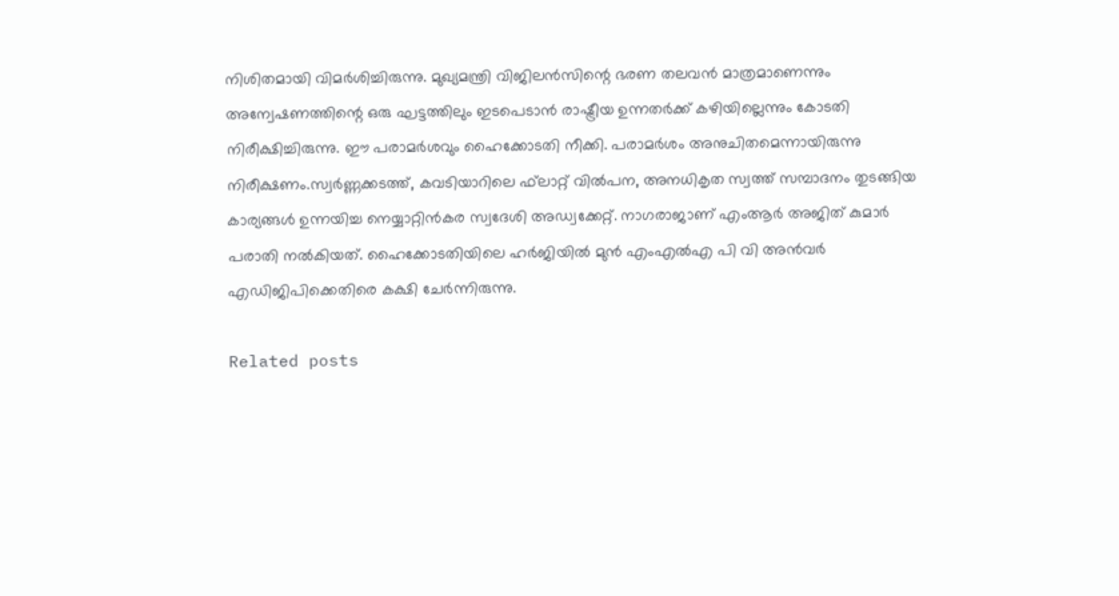നിശിതമായി വിമര്‍ശിച്ചിരുന്നു. മുഖ്യമന്ത്രി വിജിലന്‍സിന്റെ ഭരണ തലവന്‍ മാത്രമാണെന്നും അന്വേഷണത്തിന്റെ ഒരു ഘട്ടത്തിലും ഇടപെടാന്‍ രാഷ്ട്രീയ ഉന്നതര്‍ക്ക് കഴിയില്ലെന്നും കോടതി നിരീക്ഷിച്ചിരുന്നു. ഈ പരാമര്‍ശവും ഹൈക്കോടതി നീക്കി. പരാമര്‍ശം അനുചിതമെന്നായിരുന്നു നിരീക്ഷണം.സ്വര്‍ണ്ണക്കടത്ത്, കവടിയാറിലെ ഫ്‌ലാറ്റ് വില്‍പന, അനധികൃത സ്വത്ത് സമ്പാദനം തുടങ്ങിയ കാര്യങ്ങള്‍ ഉന്നയിച്ച നെയ്യാറ്റിന്‍കര സ്വദേശി അഡ്വക്കേറ്റ്. നാഗരാജാണ് എംആര്‍ അജിത് കുമാര്‍ പരാതി നല്‍കിയത്. ഹൈക്കോടതിയിലെ ഹര്‍ജിയില്‍ മുന്‍ എംഎല്‍എ പി വി അന്‍വര്‍ എഡിജിപിക്കെതിരെ കക്ഷി ചേര്‍ന്നിരുന്നു.

Related posts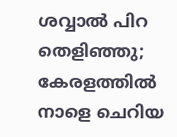ശവ്വാല്‍ പിറ തെളിഞ്ഞു; കേരളത്തില്‍ നാളെ ചെറിയ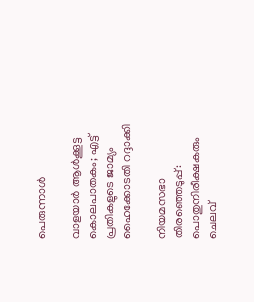പെരുന്നാൾ

വാളയാര്‍ ആള്‍ക്കൂട്ട കൊലപാതകം; എട്ട് പ്രതികളുടെ ജാമ്യം ഹൈക്കോടതി റദ്ദാക്കി

നിയമസഭാ തിരഞ്ഞെടുപ്പ്: പൊതുനിരീക്ഷകരും ചെലവ്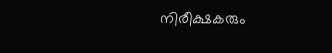നിരീക്ഷകരും